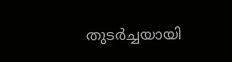തുടർച്ചയായി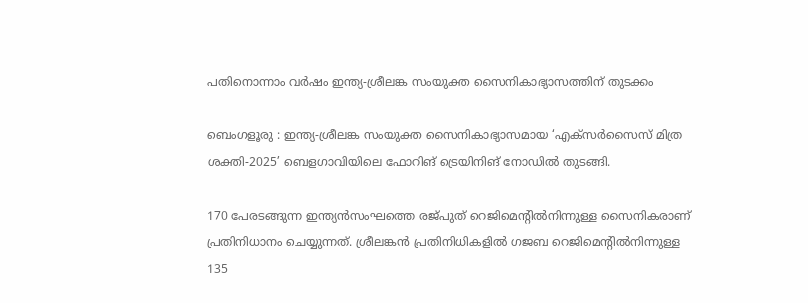പതിനൊന്നാം വർഷം ഇന്ത്യ-ശ്രീലങ്ക സംയുക്ത സൈനികാഭ്യാസത്തിന് തുടക്കം

ബെംഗളൂരു : ഇന്ത്യ-ശ്രീലങ്ക സംയുക്ത സൈനികാഭ്യാസമായ ‘എക്സർസൈസ് മിത്ര ശക്തി-2025’ ബെളഗാവിയിലെ ഫോറിങ് ട്രെയിനിങ് നോഡിൽ തുടങ്ങി.

170 പേരടങ്ങുന്ന ഇന്ത്യൻസംഘത്തെ രജ്പുത് റെജിമെന്റിൽനിന്നുള്ള സൈനികരാണ് പ്രതിനിധാനം ചെയ്യുന്നത്. ശ്രീലങ്കൻ പ്രതിനിധികളിൽ ഗജബ റെജിമെന്റിൽനിന്നുള്ള 135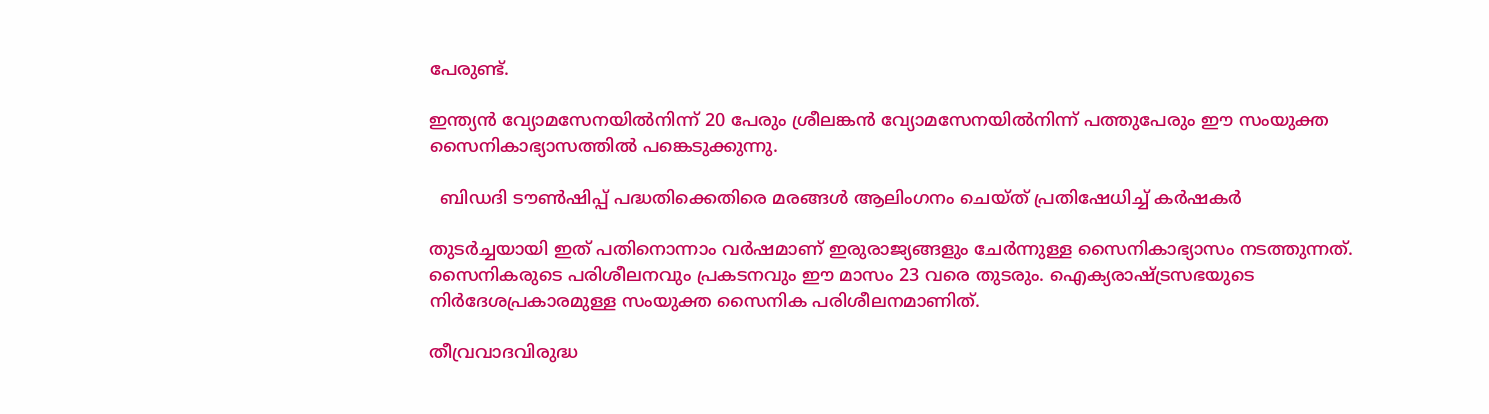പേരുണ്ട്.

ഇന്ത്യൻ വ്യോമസേനയിൽനിന്ന് 20 പേരും ശ്രീലങ്കൻ വ്യോമസേനയിൽനിന്ന് പത്തുപേരും ഈ സംയുക്ത സൈനികാഭ്യാസത്തിൽ പങ്കെടുക്കുന്നു.

  ബിഡദി ടൗൺഷിപ്പ് പദ്ധതിക്കെതിരെ മരങ്ങൾ ആലിംഗനം ചെയ്ത് പ്രതിഷേധിച്ച് കർഷകർ

തുടർച്ചയായി ഇത് പതിനൊന്നാം വർഷമാണ് ഇരുരാജ്യങ്ങളും ചേർന്നുള്ള സൈനികാഭ്യാസം നടത്തുന്നത്. സൈനികരുടെ പരിശീലനവും പ്രകടനവും ഈ മാസം 23 വരെ തുടരും. ഐക്യരാഷ്ട്രസഭയുടെ നിർദേശപ്രകാരമുള്ള സംയുക്ത സൈനിക പരിശീലനമാണിത്.

തീവ്രവാദവിരുദ്ധ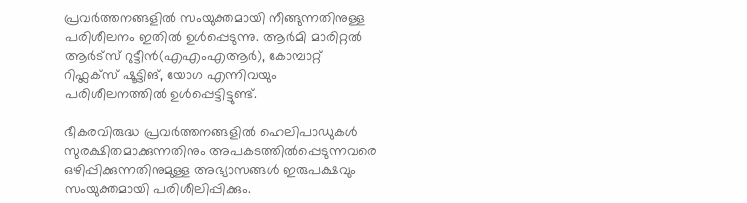പ്രവർത്തനങ്ങളിൽ സംയുക്തമായി നീങ്ങുന്നതിനുള്ള പരിശീലനം ഇതിൽ ഉൾപ്പെടുന്നു. ആർമി മാരിറ്റൽ ആർട്‌സ് റുട്ടീൻ(എഎംഎആർ), കോമ്പാറ്റ് റിഫ്ലക്സ് ഷൂട്ടിങ്, യോഗ എന്നിവയും പരിശീലനത്തിൽ ഉൾപ്പെട്ടിട്ടുണ്ട്.

ഭീകരവിരുദ്ധ പ്രവർത്തനങ്ങളിൽ ഹെലിപാഡുകൾ സുരക്ഷിതമാക്കുന്നതിനും അപകടത്തിൽപ്പെടുന്നവരെ ഒഴിപ്പിക്കുന്നതിനുമുള്ള അഭ്യാസങ്ങൾ ഇരുപക്ഷവും സംയുക്തമായി പരിശീലിപ്പിക്കും.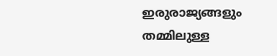ഇരുരാജ്യങ്ങളും തമ്മിലുള്ള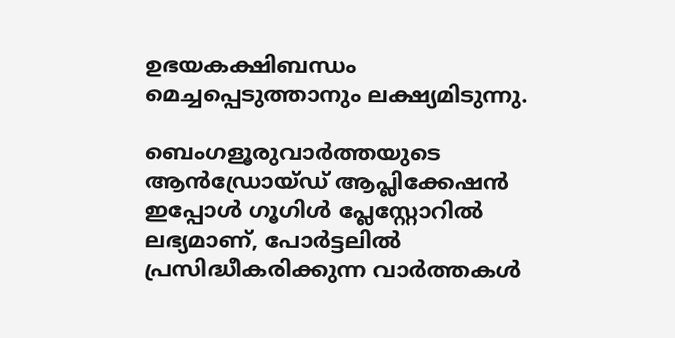ഉഭയകക്ഷിബന്ധം മെച്ചപ്പെടുത്താനും ലക്ഷ്യമിടുന്നു.

ബെംഗളൂരുവാർത്തയുടെ ആൻഡ്രോയ്ഡ് ആപ്ലിക്കേഷൻ ഇപ്പോൾ ഗൂഗിൾ പ്ലേസ്റ്റോറിൽ ലഭ്യമാണ്, പോർട്ടലിൽ പ്രസിദ്ധീകരിക്കുന്ന വാർത്തകൾ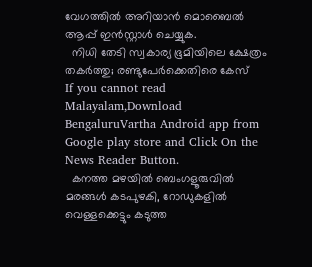വേഗത്തിൽ അറിയാൻ മൊബൈൽ ആപ്പ് ഇൻസ്റ്റാൾ ചെയ്യുക.
  നിധി തേടി സ്വകാര്യ ഭൂമിയിലെ ക്ഷേത്രം തകർത്തു; രണ്ടുപേർക്കെതിരെ കേസ്
If you cannot read Malayalam,Download BengaluruVartha Android app from Google play store and Click On the News Reader Button.
  കനത്ത മഴയിൽ ബെംഗളൂരുവിൽ മരങ്ങൾ കടപുഴകി, റോഡുകളിൽ വെള്ളക്കെട്ടും കടുത്ത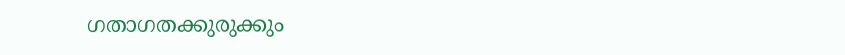ഗതാഗതക്കുരുക്കും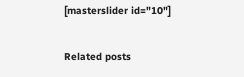[masterslider id="10"]

Related posts